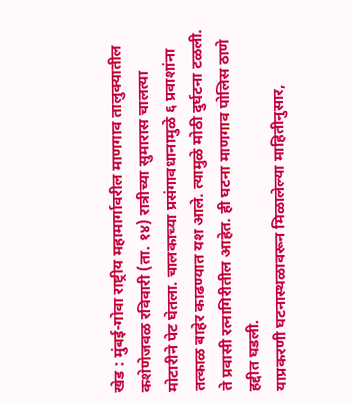खेड : मुंबई-गोवा राष्ट्रीय महामार्गावरील माणगाव तालुक्यातील कशेणेजवळ रविवारी (ता. १४) रात्रीच्या सुमारास चालत्या मोटारीने पेट घेतला. चालकाच्या प्रसंगावधानामुळे ६ प्रवाशांना तत्काळ बाहेर काढण्यात यश आले. त्यामुळे मोठी दुर्घटना टळली. ते प्रवासी रत्नागिरीतील आहेत. ही घटना माणगाव पोलिस ठाणे हद्दीत घडली.
याप्रकरणी घटनास्थळावरून मिळालेल्या माहितीनुसार,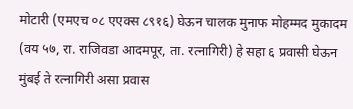मोटारी (एमएच ०८ एएक्स ८९१६) घेऊन चालक मुनाफ मोहम्मद मुकादम (वय ५७, रा. राजिवडा आदमपूर, ता. रत्नागिरी) हे सहा ६ प्रवासी घेऊन मुंबई ते रत्नागिरी असा प्रवास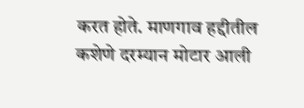करत होते. माणगाव हद्दीतील कशेणे दरम्यान मोटार आली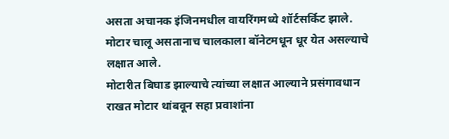असता अचानक इंजिनमधील वायरिंगमध्ये शॉर्टसर्किट झाले. मोटार चालू असतानाच चालकाला बॉनेटमधून धूर येत असल्याचे लक्षात आले.
मोटारीत बिघाड झाल्याचे त्यांच्या लक्षात आल्याने प्रसंगावधान राखत मोटार थांबवून सहा प्रवाशांना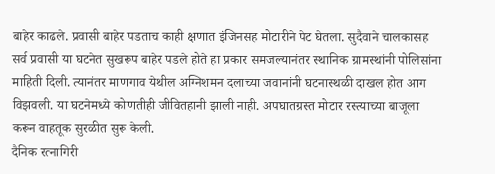बाहेर काढले. प्रवासी बाहेर पडताच काही क्षणात इंजिनसह मोटारीने पेट घेतला. सुदैवाने चालकासह सर्व प्रवासी या घटनेत सुखरूप बाहेर पडले होते हा प्रकार समजल्यानंतर स्थानिक ग्रामस्थांनी पोलिसांना माहिती दिली. त्यानंतर माणगाव येथील अग्निशमन दलाच्या जवानांनी घटनास्थळी दाखल होत आग विझवली. या घटनेमध्ये कोणतीही जीवितहानी झाली नाही. अपघातग्रस्त मोटार रस्त्याच्या बाजूला करून वाहतूक सुरळीत सुरू केली.
दैनिक रत्नागिरी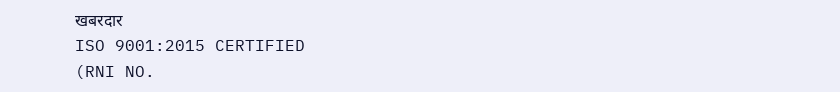खबरदार
ISO 9001:2015 CERTIFIED
(RNI NO.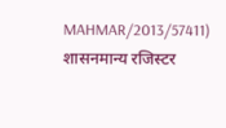MAHMAR/2013/57411)
शासनमान्य रजिस्टर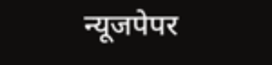न्यूजपेपर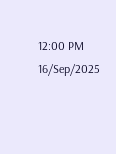12:00 PM 16/Sep/2025